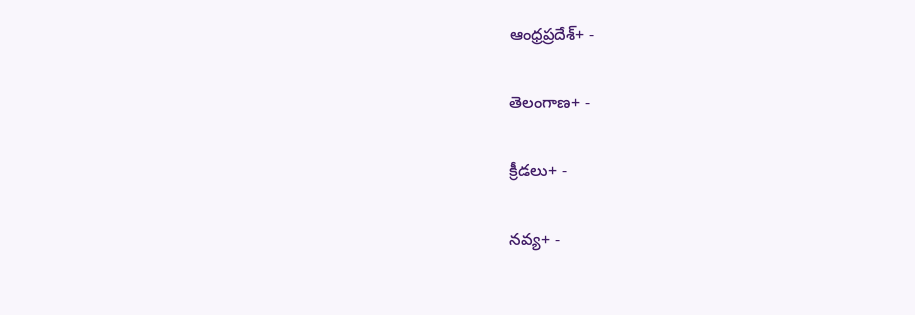ఆంధ్రప్రదేశ్+ -

తెలంగాణ+ -

క్రీడలు+ -

నవ్య+ -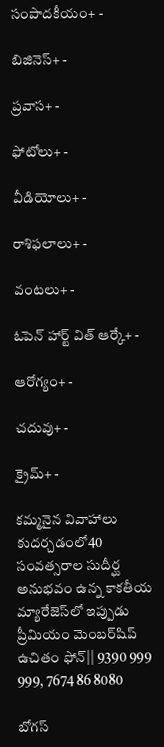సంపాదకీయం+ -

బిజినెస్+ -

ప్రవాస+ -

ఫోటోలు+ -

వీడియోలు+ -

రాశిఫలాలు+ -

వంటలు+ -

ఓపెన్ హార్ట్ విత్ ఆర్కే+ -

ఆరోగ్యం+ -

చదువు+ -

క్రైమ్+ -

కమ్మనైన వివాహాలు కుదర్చడంలో40 సంవత్సరాల సుదీర్ఘ అనుభవం ఉన్న కాకతీయ మ్యారేజెస్‌లో ఇప్పుడు ప్రీమియం మెంబర్‌షిప్‌ ఉచితం ఫోన్|| 9390 999 999, 7674 86 8080

బోగస్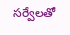సర్వేలతో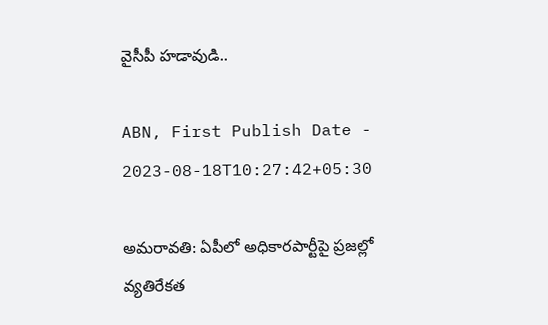వైసీపీ హడావుడి..

ABN, First Publish Date - 2023-08-18T10:27:42+05:30

అమరావతి: ఏపీలో అధికారపార్టీపై ప్రజల్లో వ్యతిరేకత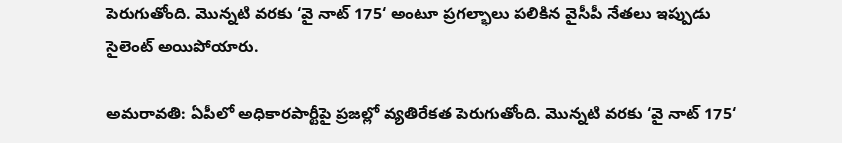పెరుగుతోంది. మొన్నటి వరకు ‘వై నాట్ 175‘ అంటూ ప్రగల్భాలు పలికిన వైసీపీ నేతలు ఇప్పుడు సైలెంట్ అయిపోయారు.

అమరావతి: ఏపీలో అధికారపార్టీపై ప్రజల్లో వ్యతిరేకత పెరుగుతోంది. మొన్నటి వరకు ‘వై నాట్ 175‘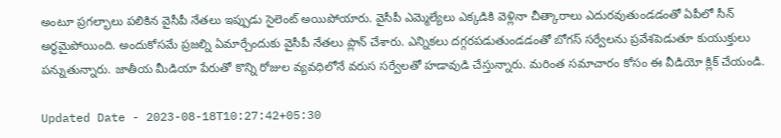అంటూ ప్రగల్భాలు పలికిన వైసీపీ నేతలు ఇప్పుడు సైలెంట్ అయిపోయారు. వైసీపీ ఎమ్మెల్యేలు ఎక్కడికి వెళ్లినా చీత్కారాలు ఎదురవుతుండడంతో ఏపీలో సీన్ అర్థమైపోయింది. అందుకోసమే ప్రజల్ని ఏమార్చేందుకు వైసీపీ నేతలు ప్లాన్ చేశారు. ఎన్నికలు దగ్గరపడుతుండడంతో బోగస్ సర్వేలను ప్రవేశపెడుతూ కుయుక్తులు పన్నుతున్నారు. జాతీయ మీడియా పేరుతో కొన్ని రోజుల వ్యవధిలోనే వరుస సర్వేలతో హడావుడి చేస్తున్నారు. మరింత సమాచారం కోసం ఈ వీడియో క్లిక్ చేయండి.

Updated Date - 2023-08-18T10:27:42+05:30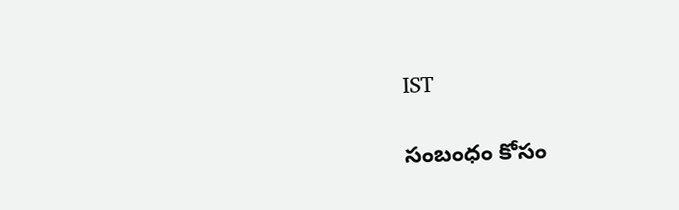IST

సంబంధం కోసం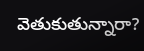వెతుకుతున్నారా?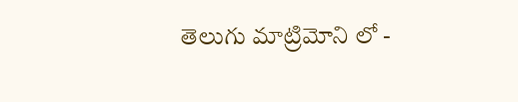తెలుగు మాట్రిమోని లో -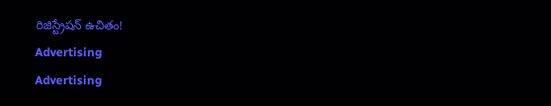రిజిస్ట్రేషన్ ఉచితం!
Advertising
Advertising